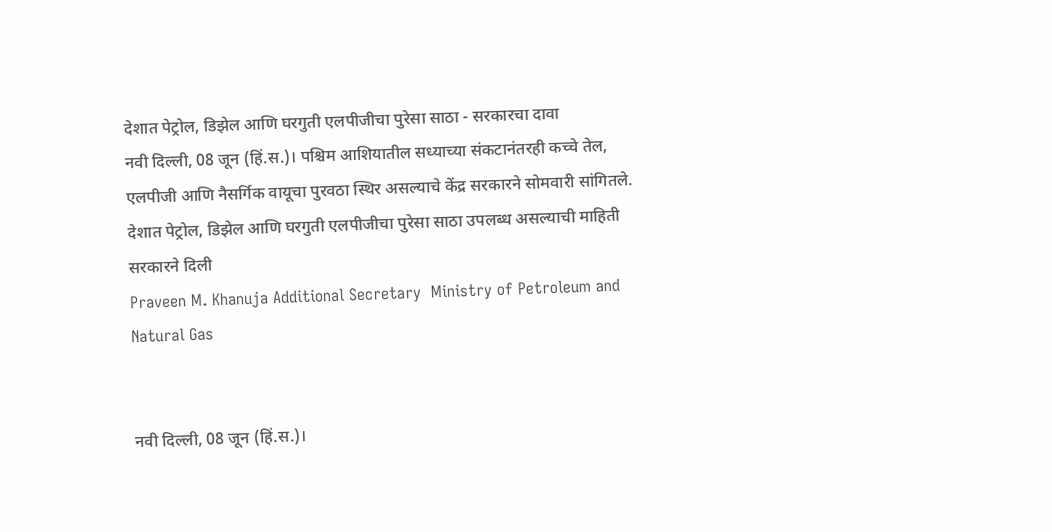देशात पेट्रोल, डिझेल आणि घरगुती एलपीजीचा पुरेसा साठा - सरकारचा दावा
नवी दिल्ली, 08 जून (हिं.स.)। पश्चिम आशियातील सध्याच्या संकटानंतरही कच्चे तेल, एलपीजी आणि नैसर्गिक वायूचा पुरवठा स्थिर असल्याचे केंद्र सरकारने सोमवारी सांगितले. देशात पेट्रोल, डिझेल आणि घरगुती एलपीजीचा पुरेसा साठा उपलब्ध असल्याची माहिती सरकारने दिली
Praveen M. Khanuja Additional Secretary  Ministry of Petroleum and Natural Gas


नवी दिल्ली, 08 जून (हिं.स.)।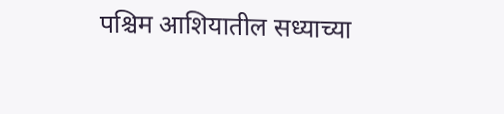पश्चिम आशियातील सध्याच्या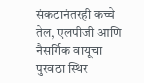संकटानंतरही कच्चे तेल, एलपीजी आणि नैसर्गिक वायूचा पुरवठा स्थिर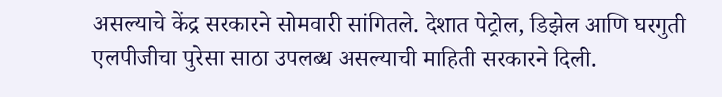असल्याचे केंद्र सरकारने सोमवारी सांगितले. देशात पेट्रोल, डिझेल आणि घरगुती एलपीजीचा पुरेसा साठा उपलब्ध असल्याची माहिती सरकारने दिली.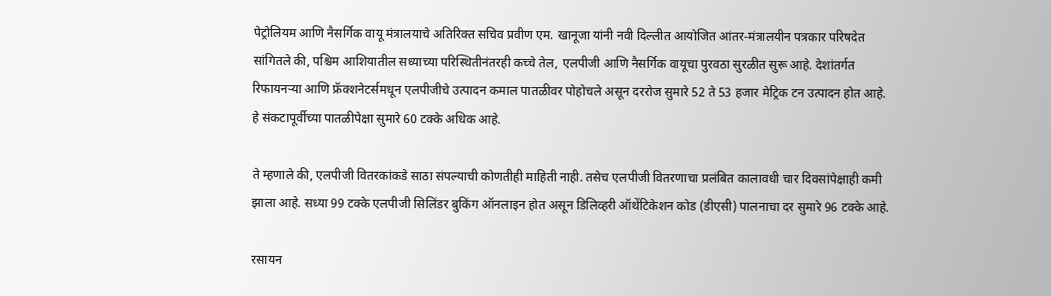पेट्रोलियम आणि नैसर्गिक वायू मंत्रालयाचे अतिरिक्त सचिव प्रवीण एम. खानूजा यांनी नवी दिल्लीत आयोजित आंतर-मंत्रालयीन पत्रकार परिषदेत सांगितले की, पश्चिम आशियातील सध्याच्या परिस्थितीनंतरही कच्चे तेल, एलपीजी आणि नैसर्गिक वायूचा पुरवठा सुरळीत सुरू आहे. देशांतर्गत रिफायनऱ्या आणि फ्रॅक्शनेटर्समधून एलपीजीचे उत्पादन कमाल पातळीवर पोहोचले असून दररोज सुमारे 52 ते 53 हजार मेट्रिक टन उत्पादन होत आहे. हे संकटापूर्वीच्या पातळीपेक्षा सुमारे 60 टक्के अधिक आहे.

ते म्हणाले की, एलपीजी वितरकांकडे साठा संपल्याची कोणतीही माहिती नाही. तसेच एलपीजी वितरणाचा प्रलंबित कालावधी चार दिवसांपेक्षाही कमी झाला आहे. सध्या 99 टक्के एलपीजी सिलिंडर बुकिंग ऑनलाइन होत असून डिलिव्हरी ऑथेंटिकेशन कोड (डीएसी) पालनाचा दर सुमारे 96 टक्के आहे.

रसायन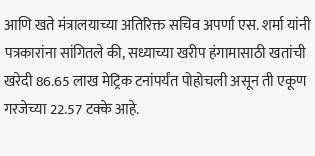आणि खते मंत्रालयाच्या अतिरिक्त सचिव अपर्णा एस. शर्मा यांनी पत्रकारांना सांगितले की, सध्याच्या खरीप हंगामासाठी खतांची खरेदी 86.65 लाख मेट्रिक टनांपर्यंत पोहोचली असून ती एकूण गरजेच्या 22.57 टक्के आहे.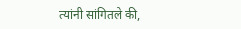त्यांनी सांगितले की,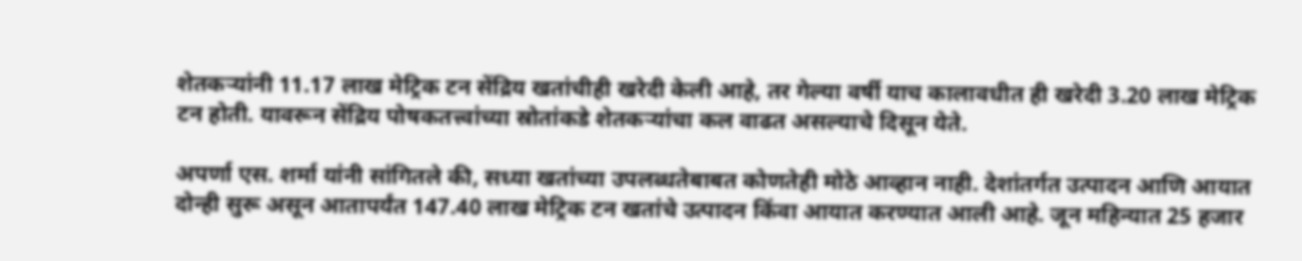शेतकऱ्यांनी 11.17 लाख मेट्रिक टन सेंद्रिय खतांचीही खरेदी केली आहे, तर गेल्या वर्षी याच कालावधीत ही खरेदी 3.20 लाख मेट्रिक टन होती. यावरून सेंद्रिय पोषकतत्त्वांच्या स्रोतांकडे शेतकऱ्यांचा कल वाढत असल्याचे दिसून येते.

अपर्णा एस. शर्मा यांनी सांगितले की, सध्या खतांच्या उपलब्धतेबाबत कोणतेही मोठे आव्हान नाही. देशांतर्गत उत्पादन आणि आयात दोन्ही सुरू असून आतापर्यंत 147.40 लाख मेट्रिक टन खतांचे उत्पादन किंवा आयात करण्यात आली आहे. जून महिन्यात 25 हजार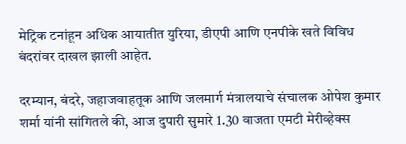मेट्रिक टनांहून अधिक आयातीत युरिया, डीएपी आणि एनपीके खते विविध बंदरांवर दाखल झाली आहेत.

दरम्यान, बंदरे, जहाजवाहतूक आणि जलमार्ग मंत्रालयाचे संचालक ओपेश कुमार शर्मा यांनी सांगितले की, आज दुपारी सुमारे 1.30 वाजता एमटी मेरीव्हेक्स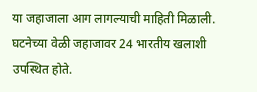या जहाजाला आग लागल्याची माहिती मिळाली. घटनेच्या वेळी जहाजावर 24 भारतीय खलाशी उपस्थित होते.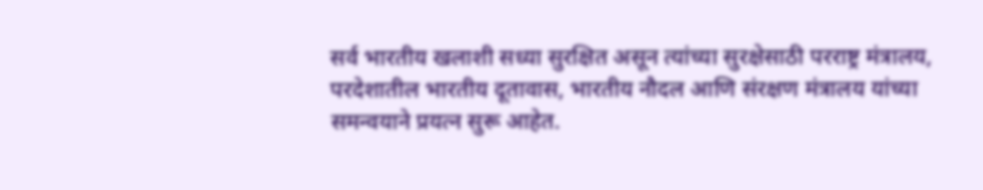सर्व भारतीय खलाशी सध्या सुरक्षित असून त्यांच्या सुरक्षेसाठी परराष्ट्र मंत्रालय, परदेशातील भारतीय दूतावास, भारतीय नौदल आणि संरक्षण मंत्रालय यांच्या समन्वयाने प्रयत्न सुरू आहेत.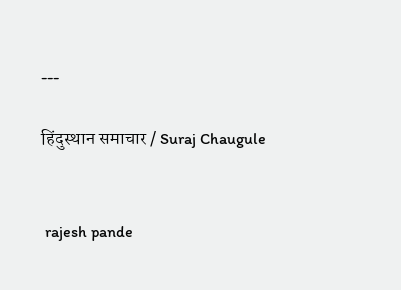---

हिंदुस्थान समाचार / Suraj Chaugule


 rajesh pande